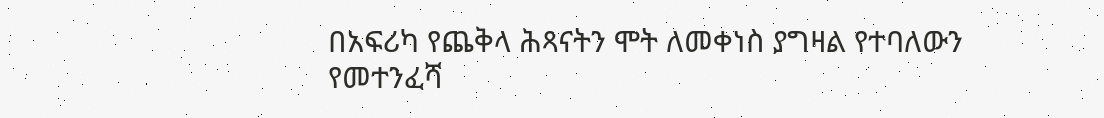በአፍሪካ የጨቅላ ሕጻናትን ሞት ለመቀነስ ያግዛል የተባለውን የመተንፈሻ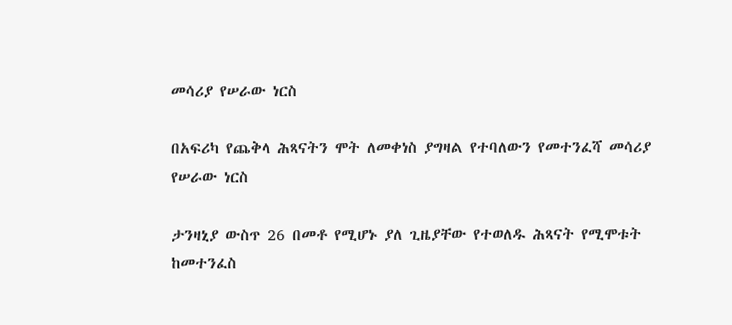መሳሪያ የሠራው ነርስ

በአፍሪካ የጨቅላ ሕጻናትን ሞት ለመቀነስ ያግዛል የተባለውን የመተንፈሻ መሳሪያ የሠራው ነርስ

ታንዛኒያ ውስጥ 26 በመቶ የሚሆኑ ያለ ጊዜያቸው የተወለዱ ሕጻናት የሚሞቱት ከመተንፈስ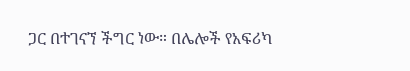ጋር በተገናኘ ችግር ነው። በሌሎች የአፍሪካ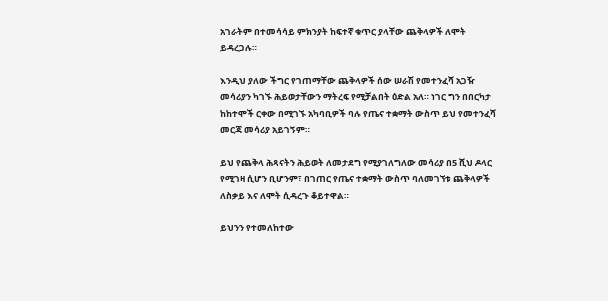አገራትም በተመሳሳይ ምክንያት ከፍተኛ ቁጥር ያላቸው ጨቅላዎች ለሞት ይዳረጋሉ።

እንዲህ ያለው ችግር የገጠማቸው ጨቅላዎች ሰው ሠራሽ የመተንፈሻ አጋዥ መሳሪያን ካገኙ ሕይወታቸውን ማትረፍ የሚቻልበት ዕድል አለ። ነገር ግን በበርካታ ከከተሞች ርቀው በሚገኙ አካባቢዎች ባሉ የጤና ተቋማት ውስጥ ይህ የመተንፈሻ መርጃ መሳሪያ አይገኝም።

ይህ የጨቅላ ሕጻናትን ሕይወት ለመታደግ የሚያገለግለው መሳሪያ በ5 ሺህ ዶላር የሚገዛ ሲሆን ቢሆንም፣ በገጠር የጤና ተቋማት ውስጥ ባለመገኘቱ ጨቅላዎች ለስቃይ እና ለሞት ሲዳረጉ ቆይተዋል።

ይህንን የተመለከተው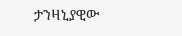ታንዛኒያዊው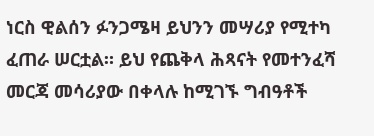ነርስ ዊልሰን ፉንጋሜዛ ይህንን መሣሪያ የሚተካ ፈጠራ ሠርቷል። ይህ የጨቅላ ሕጻናት የመተንፈሻ መርጃ መሳሪያው በቀላሉ ከሚገኙ ግብዓቶች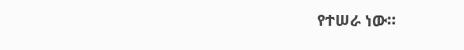የተሠራ ነው።